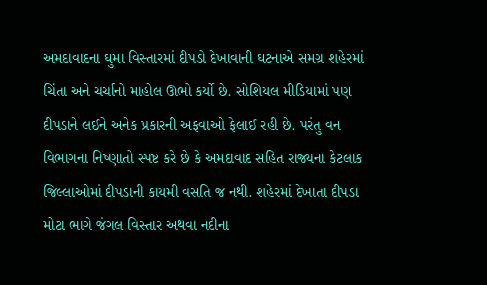અમદાવાદના ઘુમા વિસ્તારમાં દીપડો દેખાવાની ઘટનાએ સમગ્ર શહેરમાં ચિંતા અને ચર્ચાનો માહોલ ઊભો કર્યો છે. સોશિયલ મીડિયામાં પણ દીપડાને લઈને અનેક પ્રકારની અફવાઓ ફેલાઈ રહી છે. પરંતુ વન વિભાગના નિષ્ણાતો સ્પષ્ટ કરે છે કે અમદાવાદ સહિત રાજ્યના કેટલાક જિલ્લાઓમાં દીપડાની કાયમી વસતિ જ નથી. શહેરમાં દેખાતા દીપડા મોટા ભાગે જંગલ વિસ્તાર અથવા નદીના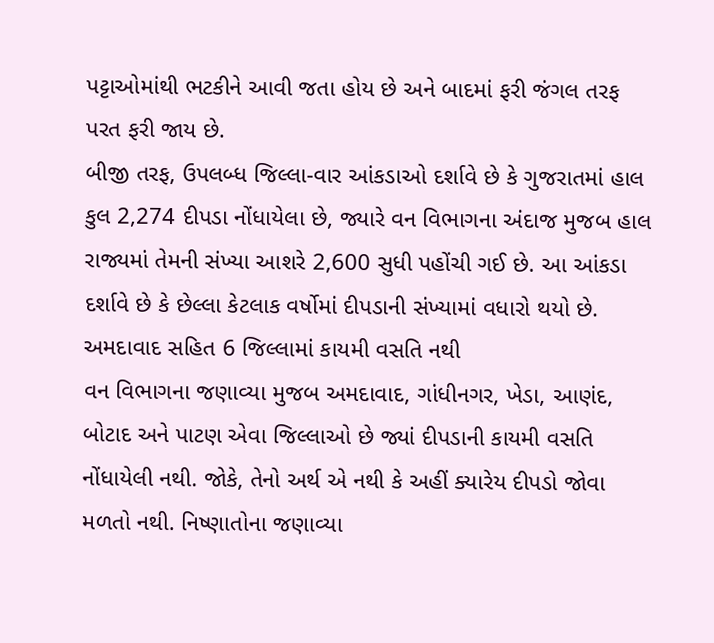પટ્ટાઓમાંથી ભટકીને આવી જતા હોય છે અને બાદમાં ફરી જંગલ તરફ પરત ફરી જાય છે.
બીજી તરફ, ઉપલબ્ધ જિલ્લા-વાર આંકડાઓ દર્શાવે છે કે ગુજરાતમાં હાલ કુલ 2,274 દીપડા નોંધાયેલા છે, જ્યારે વન વિભાગના અંદાજ મુજબ હાલ રાજ્યમાં તેમની સંખ્યા આશરે 2,600 સુધી પહોંચી ગઈ છે. આ આંકડા દર્શાવે છે કે છેલ્લા કેટલાક વર્ષોમાં દીપડાની સંખ્યામાં વધારો થયો છે.
અમદાવાદ સહિત 6 જિલ્લામાં કાયમી વસતિ નથી
વન વિભાગના જણાવ્યા મુજબ અમદાવાદ, ગાંધીનગર, ખેડા, આણંદ, બોટાદ અને પાટણ એવા જિલ્લાઓ છે જ્યાં દીપડાની કાયમી વસતિ નોંધાયેલી નથી. જોકે, તેનો અર્થ એ નથી કે અહીં ક્યારેય દીપડો જોવા મળતો નથી. નિષ્ણાતોના જણાવ્યા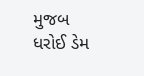મુજબ ધરોઈ ડેમ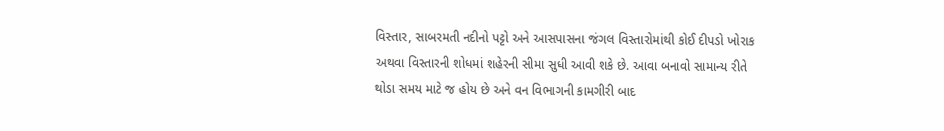વિસ્તાર, સાબરમતી નદીનો પટ્ટો અને આસપાસના જંગલ વિસ્તારોમાંથી કોઈ દીપડો ખોરાક અથવા વિસ્તારની શોધમાં શહેરની સીમા સુધી આવી શકે છે. આવા બનાવો સામાન્ય રીતે થોડા સમય માટે જ હોય છે અને વન વિભાગની કામગીરી બાદ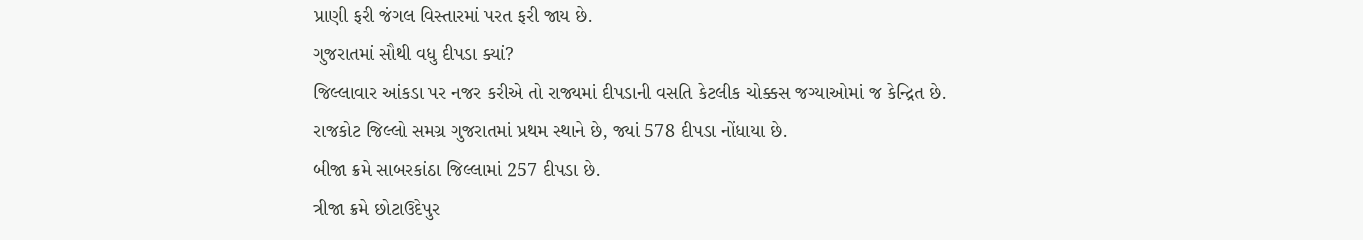પ્રાણી ફરી જંગલ વિસ્તારમાં પરત ફરી જાય છે.
ગુજરાતમાં સૌથી વધુ દીપડા ક્યાં?
જિલ્લાવાર આંકડા પર નજર કરીએ તો રાજ્યમાં દીપડાની વસતિ કેટલીક ચોક્કસ જગ્યાઓમાં જ કેન્દ્રિત છે.
રાજકોટ જિલ્લો સમગ્ર ગુજરાતમાં પ્રથમ સ્થાને છે, જ્યાં 578 દીપડા નોંધાયા છે.
બીજા ક્રમે સાબરકાંઠા જિલ્લામાં 257 દીપડા છે.
ત્રીજા ક્રમે છોટાઉદેપુર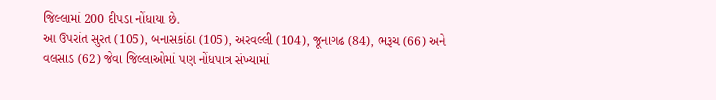જિલ્લામાં 200 દીપડા નોંધાયા છે.
આ ઉપરાંત સુરત (105), બનાસકાંઠા (105), અરવલ્લી (104), જૂનાગઢ (84), ભરૂચ (66) અને વલસાડ (62) જેવા જિલ્લાઓમાં પણ નોંધપાત્ર સંખ્યામાં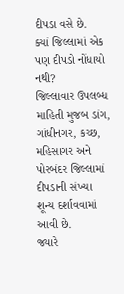દીપડા વસે છે.
ક્યાં જિલ્લામાં એક પણ દીપડો નોંધાયો નથી?
જિલ્લાવાર ઉપલબ્ધ માહિતી મુજબ ડાંગ, ગાંધીનગર, કચ્છ, મહિસાગર અને પોરબંદર જિલ્લામાં દીપડાની સંખ્યા શૂન્ય દર્શાવવામાં આવી છે.
જ્યારે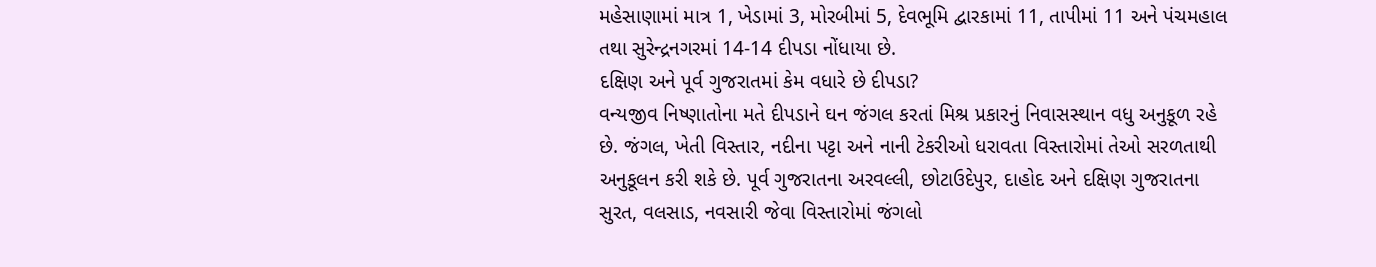મહેસાણામાં માત્ર 1, ખેડામાં 3, મોરબીમાં 5, દેવભૂમિ દ્વારકામાં 11, તાપીમાં 11 અને પંચમહાલ તથા સુરેન્દ્રનગરમાં 14-14 દીપડા નોંધાયા છે.
દક્ષિણ અને પૂર્વ ગુજરાતમાં કેમ વધારે છે દીપડા?
વન્યજીવ નિષ્ણાતોના મતે દીપડાને ઘન જંગલ કરતાં મિશ્ર પ્રકારનું નિવાસસ્થાન વધુ અનુકૂળ રહે છે. જંગલ, ખેતી વિસ્તાર, નદીના પટ્ટા અને નાની ટેકરીઓ ધરાવતા વિસ્તારોમાં તેઓ સરળતાથી અનુકૂલન કરી શકે છે. પૂર્વ ગુજરાતના અરવલ્લી, છોટાઉદેપુર, દાહોદ અને દક્ષિણ ગુજરાતના સુરત, વલસાડ, નવસારી જેવા વિસ્તારોમાં જંગલો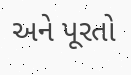અને પૂરતો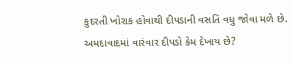કુદરતી ખોરાક હોવાથી દીપડાની વસતિ વધુ જોવા મળે છે.
અમદાવાદમાં વારંવાર દીપડો કેમ દેખાય છે?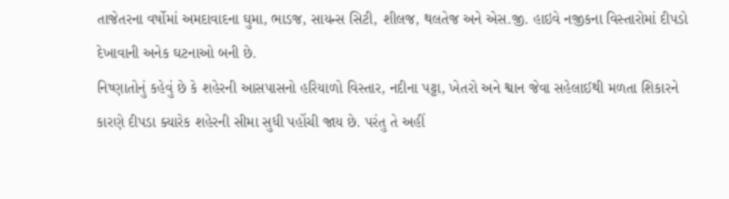તાજેતરના વર્ષોમાં અમદાવાદના ઘુમા, ભાડજ, સાયન્સ સિટી, શીલજ, થલતેજ અને એસ.જી. હાઇવે નજીકના વિસ્તારોમાં દીપડો દેખાવાની અનેક ઘટનાઓ બની છે.
નિષ્ણાતોનું કહેવું છે કે શહેરની આસપાસનો હરિયાળો વિસ્તાર, નદીના પટ્ટા, ખેતરો અને શ્વાન જેવા સહેલાઈથી મળતા શિકારને કારણે દીપડા ક્યારેક શહેરની સીમા સુધી પહોંચી જાય છે. પરંતુ તે અહીં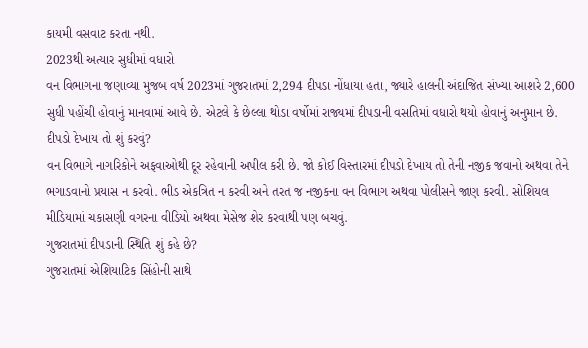કાયમી વસવાટ કરતા નથી.
2023થી અત્યાર સુધીમાં વધારો
વન વિભાગના જણાવ્યા મુજબ વર્ષ 2023માં ગુજરાતમાં 2,294 દીપડા નોંધાયા હતા, જ્યારે હાલની અંદાજિત સંખ્યા આશરે 2,600 સુધી પહોંચી હોવાનું માનવામાં આવે છે. એટલે કે છેલ્લા થોડા વર્ષોમાં રાજ્યમાં દીપડાની વસતિમાં વધારો થયો હોવાનું અનુમાન છે.
દીપડો દેખાય તો શું કરવું?
વન વિભાગે નાગરિકોને અફવાઓથી દૂર રહેવાની અપીલ કરી છે. જો કોઈ વિસ્તારમાં દીપડો દેખાય તો તેની નજીક જવાનો અથવા તેને ભગાડવાનો પ્રયાસ ન કરવો. ભીડ એકત્રિત ન કરવી અને તરત જ નજીકના વન વિભાગ અથવા પોલીસને જાણ કરવી. સોશિયલ મીડિયામાં ચકાસણી વગરના વીડિયો અથવા મેસેજ શેર કરવાથી પણ બચવું.
ગુજરાતમાં દીપડાની સ્થિતિ શું કહે છે?
ગુજરાતમાં એશિયાટિક સિંહોની સાથે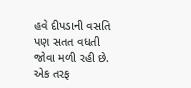હવે દીપડાની વસતિ પણ સતત વધતી જોવા મળી રહી છે. એક તરફ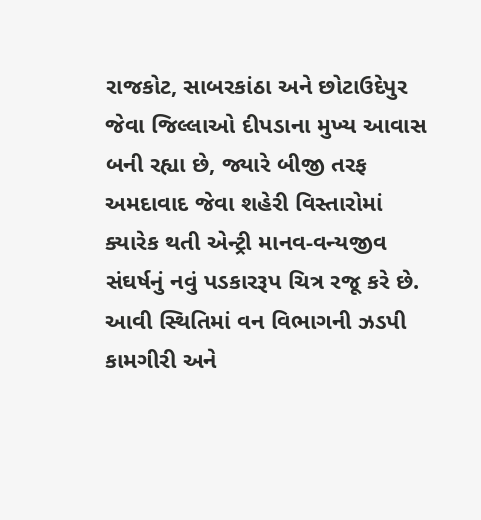રાજકોટ, સાબરકાંઠા અને છોટાઉદેપુર જેવા જિલ્લાઓ દીપડાના મુખ્ય આવાસ બની રહ્યા છે, જ્યારે બીજી તરફ અમદાવાદ જેવા શહેરી વિસ્તારોમાં ક્યારેક થતી એન્ટ્રી માનવ-વન્યજીવ સંઘર્ષનું નવું પડકારરૂપ ચિત્ર રજૂ કરે છે. આવી સ્થિતિમાં વન વિભાગની ઝડપી કામગીરી અને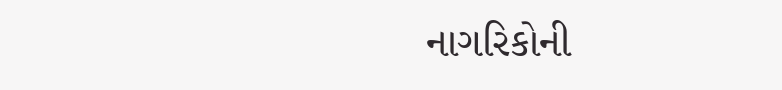નાગરિકોની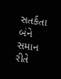સતર્કતા બંને સમાન રીતે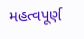મહત્વપૂર્ણ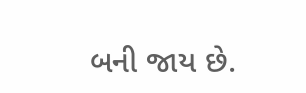બની જાય છે.